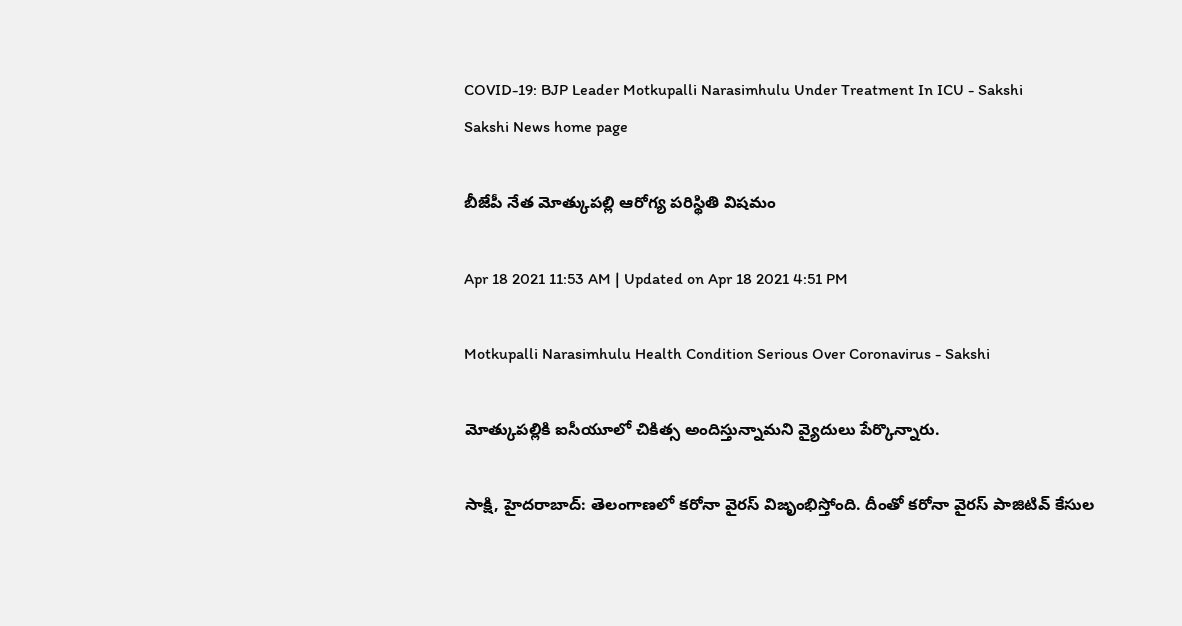COVID-19: BJP Leader Motkupalli Narasimhulu Under Treatment In ICU - Sakshi
Sakshi News home page

బీజేపీ నేత మోత్కుపల్లి ఆరోగ్య పరిస్థితి విషమం

Apr 18 2021 11:53 AM | Updated on Apr 18 2021 4:51 PM

Motkupalli Narasimhulu Health Condition Serious Over Coronavirus - Sakshi

మోత్కుపల్లికి ఐసీయూలో చికిత్స అందిస్తున్నామని వ్యైదులు పేర్కొన్నారు.

సాక్షి, హైదరాబాద్‌: తెలంగాణలో కరోనా వైరస్‌ విజృంభిస్తోంది. దీంతో కరోనా వైరస్‌ పాజిటివ్‌ కేసుల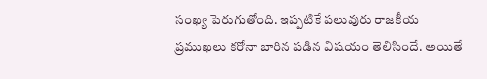సంఖ్య పెరుగుతోంది. ఇప్పటికే పలువురు రాజకీయ ప్రముఖలు కరోనా బారిన పడిన విషయం తెలిసిందే. అయితే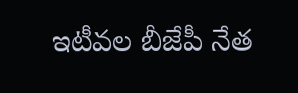ఇటీవల బీజేపీ నేత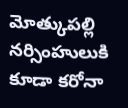మోత్కుపల్లి నర్సింహులుకి కూడా కరోనా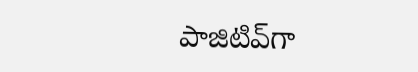పాజిటివ్‌గా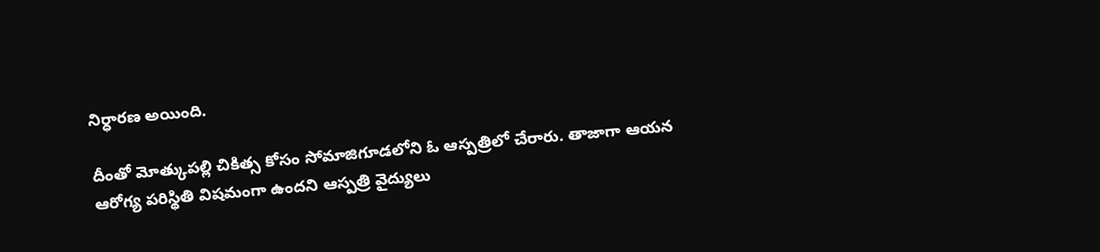నిర్ధారణ అయింది.

దీంతో మోత్కుపల్లి చికిత్స కోసం సోమాజిగూడలోని ఓ ఆస్పత్రిలో చేరారు. తాజాగా ఆయన ఆరోగ్య పరిస్థితి విషమంగా ఉందని ఆస్పత్రి వైద్యులు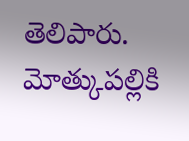తెలిపారు. మోత్కుపల్లికి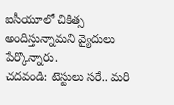ఐసీయూలో చికిత్స అందిస్తున్నామని వ్యైదులు పేర్కొన్నారు.
చదవండి: టెస్టులు సరే.. మరి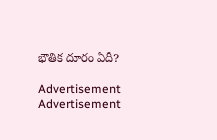భౌతిక దూరం ఏదీ?

Advertisement
Advertisement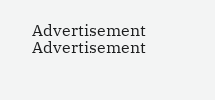Advertisement
Advertisement